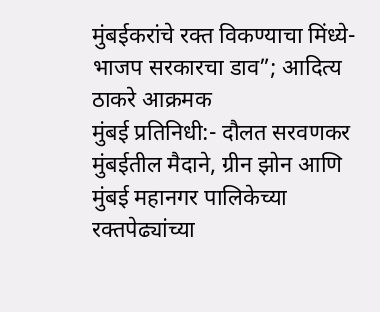मुंबईकरांचे रक्त विकण्याचा मिंध्ये-भाजप सरकारचा डाव”; आदित्य ठाकरे आक्रमक
मुंबई प्रतिनिधी:- दौलत सरवणकर
मुंबईतील मैदाने, ग्रीन झोन आणि मुंबई महानगर पालिकेच्या रक्तपेढ्यांच्या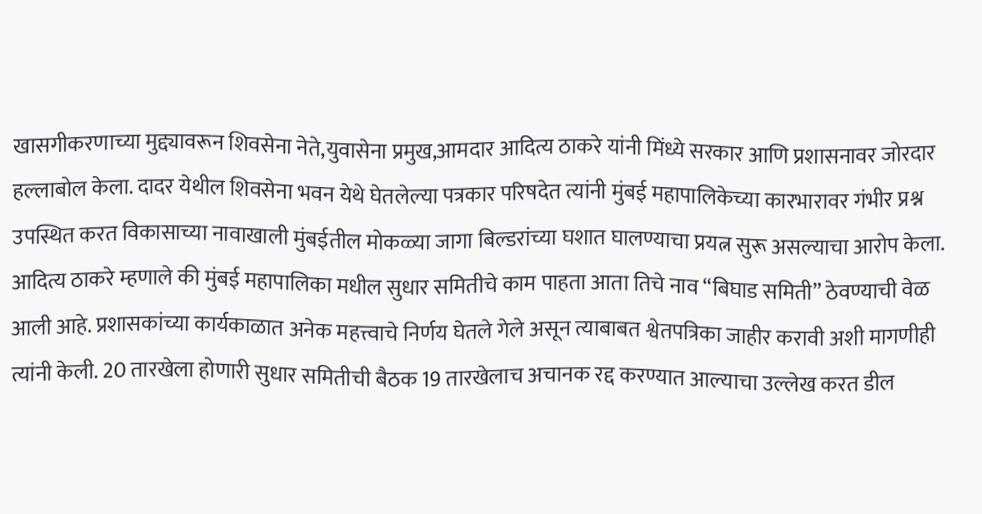खासगीकरणाच्या मुद्द्यावरून शिवसेना नेते,युवासेना प्रमुख,आमदार आदित्य ठाकरे यांनी मिंध्ये सरकार आणि प्रशासनावर जोरदार हल्लाबोल केला. दादर येथील शिवसेना भवन येथे घेतलेल्या पत्रकार परिषदेत त्यांनी मुंबई महापालिकेच्या कारभारावर गंभीर प्रश्न उपस्थित करत विकासाच्या नावाखाली मुंबईतील मोकळ्या जागा बिल्डरांच्या घशात घालण्याचा प्रयत्न सुरू असल्याचा आरोप केला.
आदित्य ठाकरे म्हणाले की मुंबई महापालिका मधील सुधार समितीचे काम पाहता आता तिचे नाव “बिघाड समिती” ठेवण्याची वेळ आली आहे. प्रशासकांच्या कार्यकाळात अनेक महत्त्वाचे निर्णय घेतले गेले असून त्याबाबत श्वेतपत्रिका जाहीर करावी अशी मागणीही त्यांनी केली. 20 तारखेला होणारी सुधार समितीची बैठक 19 तारखेलाच अचानक रद्द करण्यात आल्याचा उल्लेख करत डील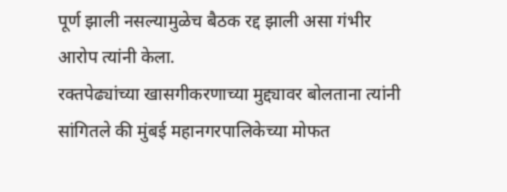पूर्ण झाली नसल्यामुळेच बैठक रद्द झाली असा गंभीर आरोप त्यांनी केला.
रक्तपेढ्यांच्या खासगीकरणाच्या मुद्द्यावर बोलताना त्यांनी सांगितले की मुंबई महानगरपालिकेच्या मोफत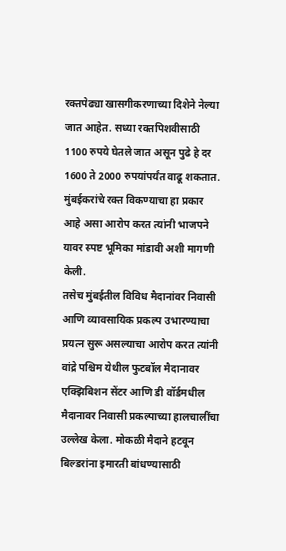रक्तपेढ्या खासगीकरणाच्या दिशेने नेल्या जात आहेत. सध्या रक्तपिशवीसाठी 1100 रुपये घेतले जात असून पुढे हे दर 1600 ते 2000 रुपयांपर्यंत वाढू शकतात. मुंबईकरांचे रक्त विकण्याचा हा प्रकार आहे असा आरोप करत त्यांनी भाजपने यावर स्पष्ट भूमिका मांडावी अशी मागणी केली.
तसेच मुंबईतील विविध मैदानांवर निवासी आणि व्यावसायिक प्रकल्प उभारण्याचा प्रयत्न सुरू असल्याचा आरोप करत त्यांनी वांद्रे पश्चिम येथील फुटबॉल मैदानावर एक्झिबिशन सेंटर आणि डी वॉर्डमधील मैदानावर निवासी प्रकल्पाच्या हालचालींचा उल्लेख केला. मोकळी मैदाने हटवून बिल्डरांना इमारती बांधण्यासाठी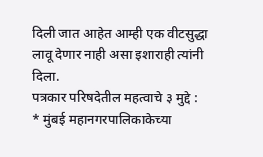दिली जात आहेत आम्ही एक वीटसुद्धा लावू देणार नाही असा इशाराही त्यांनी दिला.
पत्रकार परिषदेतील महत्वाचे ३ मुद्दे :
* मुंबई महानगरपालिकाकेच्या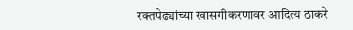रक्तपेढ्यांच्या खासगीकरणावर आदित्य ठाकरे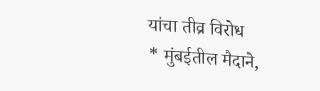यांचा तीव्र विरोध
* मुंबईतील मैदाने,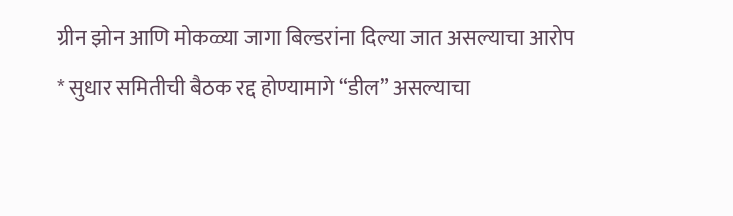ग्रीन झोन आणि मोकळ्या जागा बिल्डरांना दिल्या जात असल्याचा आरोप
* सुधार समितीची बैठक रद्द होण्यामागे “डील” असल्याचा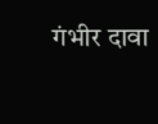गंभीर दावा